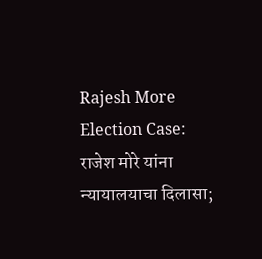Rajesh More Election Case: राजेश मोरे यांना न्यायालयाचा दिलासा;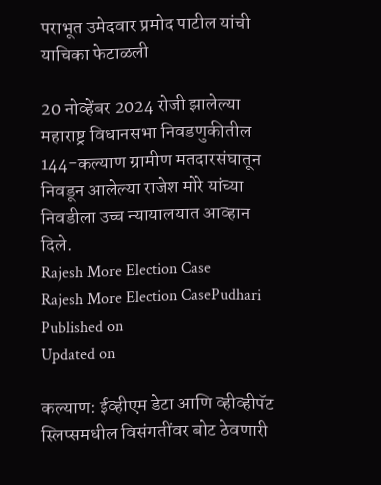पराभूत उमेदवार प्रमोद पाटील यांची याचिका फेटाळली

20 नोव्हेंबर 2024 रोजी झालेल्या महाराष्ट्र विधानसभा निवडणुकीतील 144-कल्याण ग्रामीण मतदारसंघातून निवडून आलेल्या राजेश मोरे यांच्या निवडीला उच्च न्यायालयात आव्हान दिले.
Rajesh More Election Case
Rajesh More Election CasePudhari
Published on
Updated on

कल्याण: ईव्हीएम डेटा आणि व्हीव्हीपॅट स्लिप्समधील विसंगतींवर बोट ठेवणारी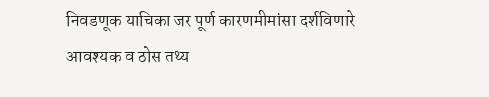निवडणूक याचिका जर पूर्ण कारणमीमांसा दर्शविणारे आवश्यक व ठोस तथ्य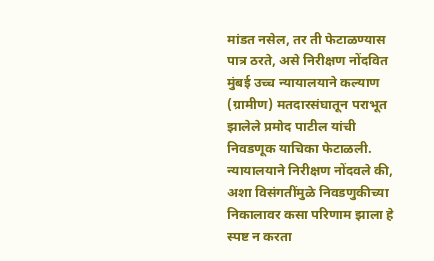मांडत नसेल, तर ती फेटाळण्यास पात्र ठरते, असे निरीक्षण नोंदवित मुंबई उच्च न्यायालयाने कल्याण (ग्रामीण) मतदारसंघातून पराभूत झालेले प्रमोद पाटील यांची निवडणूक याचिका फेटाळली. न्यायालयाने निरीक्षण नोंदवले की, अशा विसंगतींमुळे निवडणुकीच्या निकालावर कसा परिणाम झाला हे स्पष्ट न करता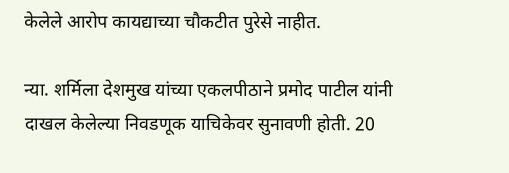केलेले आरोप कायद्याच्या चौकटीत पुरेसे नाहीत.

न्या. शर्मिला देशमुख यांच्या एकलपीठाने प्रमोद पाटील यांनी दाखल केलेल्या निवडणूक याचिकेवर सुनावणी होती. 20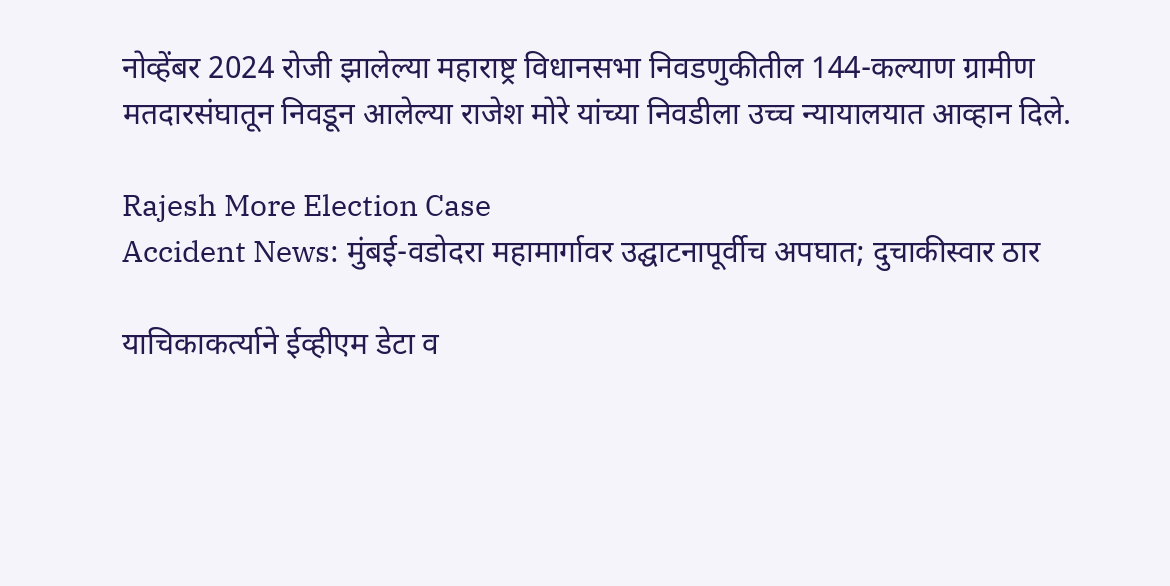नोव्हेंबर 2024 रोजी झालेल्या महाराष्ट्र विधानसभा निवडणुकीतील 144-कल्याण ग्रामीण मतदारसंघातून निवडून आलेल्या राजेश मोरे यांच्या निवडीला उच्च न्यायालयात आव्हान दिले.

Rajesh More Election Case
Accident News: मुंबई-वडोदरा महामार्गावर उद्घाटनापूर्वीच अपघात; दुचाकीस्वार ठार

याचिकाकर्त्याने ईव्हीएम डेटा व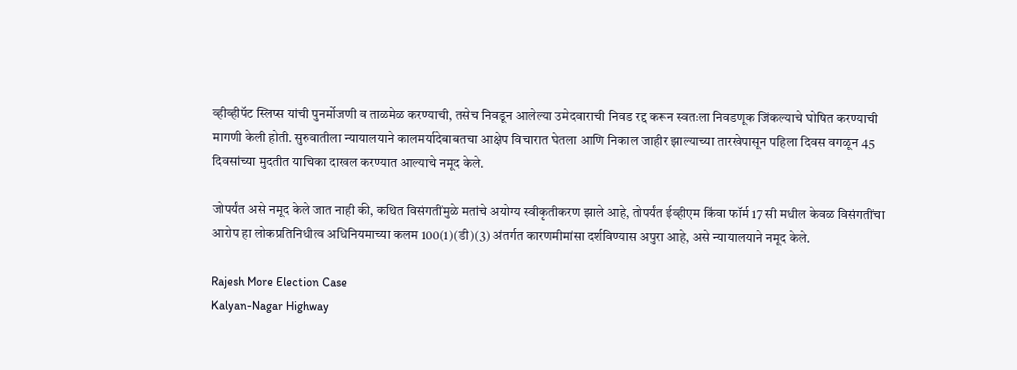व्हीव्हीपॅट स्लिप्स यांची पुनर्मोजणी व ताळमेळ करण्याची, तसेच निवडून आलेल्या उमेदवाराची निवड रद्द करून स्वतःला निवडणूक जिंकल्याचे घोषित करण्याची मागणी केली होती. सुरुवातीला न्यायालयाने कालमर्यादेबाबतचा आक्षेप विचारात घेतला आणि निकाल जाहीर झाल्याच्या तारखेपासून पहिला दिवस वगळून 45 दिवसांच्या मुदतीत याचिका दाखल करण्यात आल्याचे नमूद केले.

जोपर्यंत असे नमूद केले जात नाही की, कथित विसंगतींमुळे मतांचे अयोग्य स्वीकृतीकरण झाले आहे, तोपर्यंत ईव्हीएम किंवा फॉर्म 17 सी मधील केवळ विसंगतींचा आरोप हा लोकप्रतिनिधीत्व अधिनियमाच्या कलम 100(1)(डी)(3) अंतर्गत कारणमीमांसा दर्शविण्यास अपुरा आहे, असे न्यायालयाने नमूद केले.

Rajesh More Election Case
Kalyan-Nagar Highway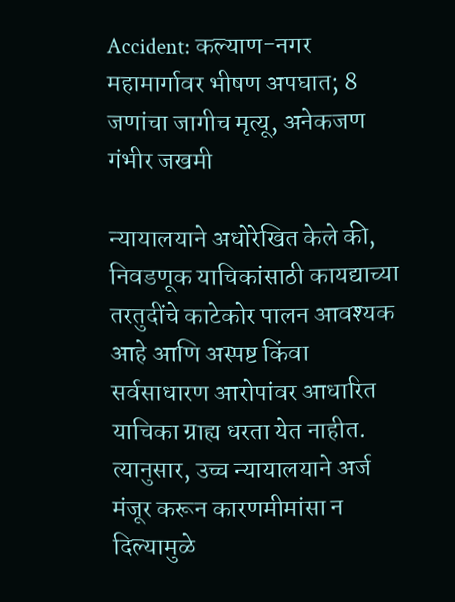Accident: कल्याण-नगर महामार्गावर भीषण अपघात; 8 जणांचा जागीच मृत्यू, अनेकजण गंभीर जखमी

न्यायालयाने अधोरेखित केले की, निवडणूक याचिकांसाठी कायद्याच्या तरतुदींचे काटेकोर पालन आवश्यक आहे आणि अस्पष्ट किंवा सर्वसाधारण आरोपांवर आधारित याचिका ग्राह्य धरता येत नाहीत. त्यानुसार, उच्च न्यायालयाने अर्ज मंजूर करून कारणमीमांसा न दिल्यामुळे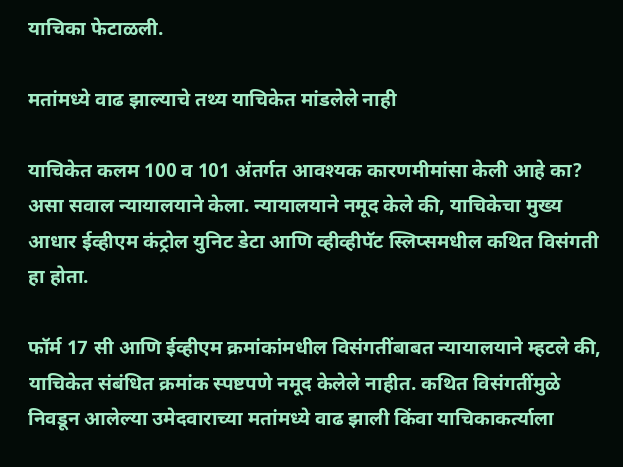याचिका फेटाळली.

मतांमध्ये वाढ झाल्याचे तथ्य याचिकेत मांडलेले नाही

याचिकेत कलम 100 व 101 अंतर्गत आवश्यक कारणमीमांसा केली आहे का? असा सवाल न्यायालयाने केला. न्यायालयाने नमूद केले की, याचिकेचा मुख्य आधार ईव्हीएम कंट्रोल युनिट डेटा आणि व्हीव्हीपॅट स्लिप्समधील कथित विसंगती हा होता.

फॉर्म 17 सी आणि ईव्हीएम क्रमांकांमधील विसंगतींबाबत न्यायालयाने म्हटले की, याचिकेत संबंधित क्रमांक स्पष्टपणे नमूद केलेले नाहीत. कथित विसंगतींमुळे निवडून आलेल्या उमेदवाराच्या मतांमध्ये वाढ झाली किंवा याचिकाकर्त्याला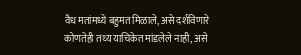वैध मतांमध्ये बहुमत मिळाले, असे दर्शविणारे कोणतेही तथ्य याचिकेत मांडलेले नाही, असे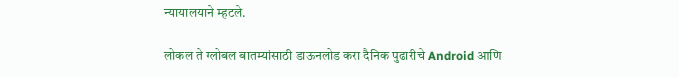न्यायालयाने म्हटले.

लोकल ते ग्लोबल बातम्यांसाठी डाऊनलोड करा दैनिक पुढारीचे Android आणि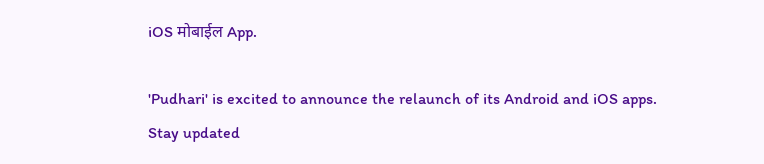iOS मोबाईल App.

'Pudhari' is excited to announce the relaunch of its Android and iOS apps. Stay updated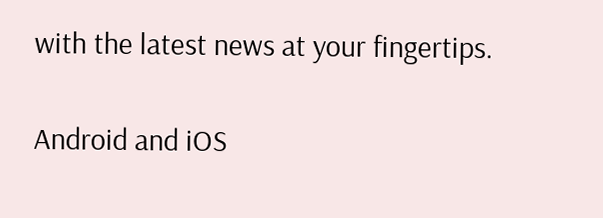with the latest news at your fingertips.

Android and iOS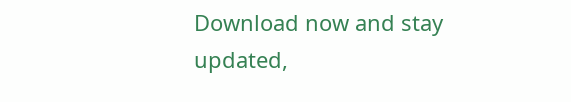Download now and stay updated,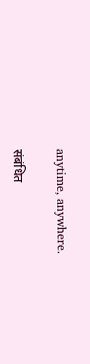anytime, anywhere.

संबंधित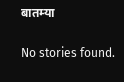बातम्या

No stories found.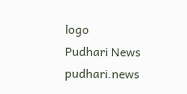logo
Pudhari News
pudhari.news